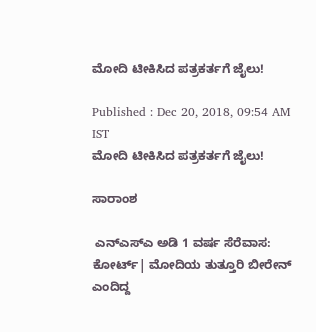ಮೋದಿ ಟೀಕಿಸಿದ ಪತ್ರಕರ್ತಗೆ ಜೈಲು!

Published : Dec 20, 2018, 09:54 AM IST
ಮೋದಿ ಟೀಕಿಸಿದ ಪತ್ರಕರ್ತಗೆ ಜೈಲು!

ಸಾರಾಂಶ

 ಎನ್‌ಎಸ್‌ಎ ಅಡಿ 1 ವರ್ಷ ಸೆರೆವಾಸ: ಕೋರ್ಟ್‌| ಮೋದಿಯ ತುತ್ತೂರಿ ಬೀರೇನ್‌ ಎಂದಿದ್ದ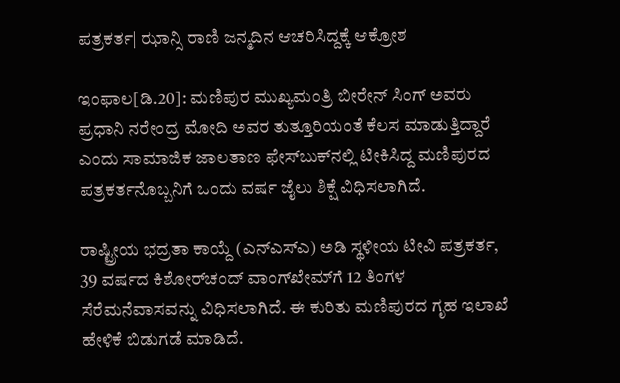ಪತ್ರಕರ್ತ| ಝಾನ್ಸಿ ರಾಣಿ ಜನ್ಮದಿನ ಆಚರಿಸಿದ್ದಕ್ಕೆ ಆಕ್ರೋಶ

ಇಂಫಾಲ[ಡಿ.20]: ಮಣಿಪುರ ಮುಖ್ಯಮಂತ್ರಿ ಬೀರೇನ್‌ ಸಿಂಗ್‌ ಅವರು ಪ್ರಧಾನಿ ನರೇಂದ್ರ ಮೋದಿ ಅವರ ತುತ್ತೂರಿಯಂತೆ ಕೆಲಸ ಮಾಡುತ್ತಿದ್ದಾರೆ ಎಂದು ಸಾಮಾಜಿಕ ಜಾಲತಾಣ ಫೇಸ್‌ಬುಕ್‌ನಲ್ಲಿ ಟೀಕಿಸಿದ್ದ ಮಣಿಪುರದ ಪತ್ರಕರ್ತನೊಬ್ಬನಿಗೆ ಒಂದು ವರ್ಷ ಜೈಲು ಶಿಕ್ಷೆ ವಿಧಿಸಲಾಗಿದೆ.

ರಾಷ್ಟ್ರೀಯ ಭದ್ರತಾ ಕಾಯ್ದೆ (ಎನ್‌ಎಸ್‌ಎ) ಅಡಿ ಸ್ಥಳೀಯ ಟೀವಿ ಪತ್ರಕರ್ತ, 39 ವರ್ಷದ ಕಿಶೋರ್‌ಚಂದ್‌ ವಾಂಗ್‌ಖೇಮ್‌ಗೆ 12 ತಿಂಗಳ ಸೆರೆಮನೆವಾಸವನ್ನು ವಿಧಿಸಲಾಗಿದೆ. ಈ ಕುರಿತು ಮಣಿಪುರದ ಗೃಹ ಇಲಾಖೆ ಹೇಳಿಕೆ ಬಿಡುಗಡೆ ಮಾಡಿದೆ.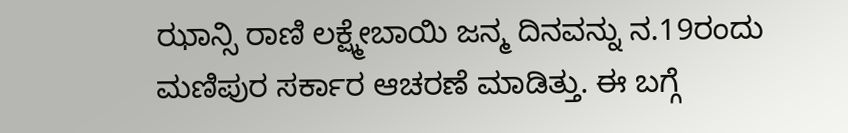ಝಾನ್ಸಿ ರಾಣಿ ಲಕ್ಷ್ಮೇಬಾಯಿ ಜನ್ಮ ದಿನವನ್ನು ನ.19ರಂದು ಮಣಿಪುರ ಸರ್ಕಾರ ಆಚರಣೆ ಮಾಡಿತ್ತು. ಈ ಬಗ್ಗೆ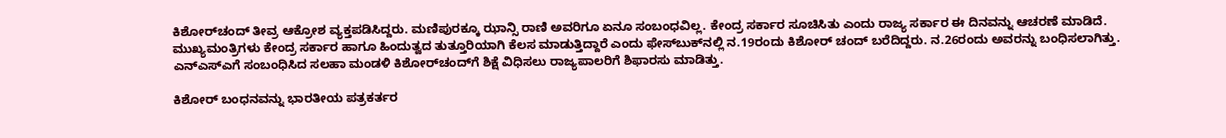ಕಿಶೋರ್‌ಚಂದ್‌ ತೀವ್ರ ಆಕ್ರೋಶ ವ್ಯಕ್ತಪಡಿಸಿದ್ದರು. ಮಣಿಪುರಕ್ಕೂ ಝಾನ್ಸಿ ರಾಣಿ ಅವರಿಗೂ ಏನೂ ಸಂಬಂಧವಿಲ್ಲ. ಕೇಂದ್ರ ಸರ್ಕಾರ ಸೂಚಿಸಿತು ಎಂದು ರಾಜ್ಯ ಸರ್ಕಾರ ಈ ದಿನವನ್ನು ಆಚರಣೆ ಮಾಡಿದೆ. ಮುಖ್ಯಮಂತ್ರಿಗಳು ಕೇಂದ್ರ ಸರ್ಕಾರ ಹಾಗೂ ಹಿಂದುತ್ವದ ತುತ್ತೂರಿಯಾಗಿ ಕೆಲಸ ಮಾಡುತ್ತಿದ್ದಾರೆ ಎಂದು ಫೇಸ್‌ಬುಕ್‌ನಲ್ಲಿ ನ.19ರಂದು ಕಿಶೋರ್‌ ಚಂದ್‌ ಬರೆದಿದ್ದರು. ನ.26ರಂದು ಅವರನ್ನು ಬಂಧಿಸಲಾಗಿತ್ತು. ಎನ್‌ಎಸ್‌ಎಗೆ ಸಂಬಂಧಿಸಿದ ಸಲಹಾ ಮಂಡಳಿ ಕಿಶೋರ್‌ಚಂದ್‌ಗೆ ಶಿಕ್ಷೆ ವಿಧಿಸಲು ರಾಜ್ಯಪಾಲರಿಗೆ ಶಿಫಾರಸು ಮಾಡಿತ್ತು.

ಕಿಶೋರ್‌ ಬಂಧನವನ್ನು ಭಾರತೀಯ ಪತ್ರಕರ್ತರ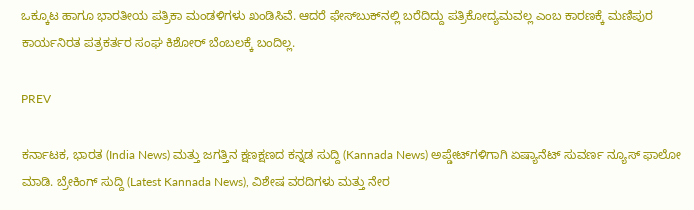ಒಕ್ಕೂಟ ಹಾಗೂ ಭಾರತೀಯ ಪತ್ರಿಕಾ ಮಂಡಳಿಗಳು ಖಂಡಿಸಿವೆ. ಆದರೆ ಫೇಸ್‌ಬುಕ್‌ನಲ್ಲಿ ಬರೆದಿದ್ದು ಪತ್ರಿಕೋದ್ಯಮವಲ್ಲ ಎಂಬ ಕಾರಣಕ್ಕೆ ಮಣಿಪುರ ಕಾರ್ಯನಿರತ ಪತ್ರಕರ್ತರ ಸಂಘ ಕಿಶೋರ್‌ ಬೆಂಬಲಕ್ಕೆ ಬಂದಿಲ್ಲ.

PREV

ಕರ್ನಾಟಕ, ಭಾರತ (India News) ಮತ್ತು ಜಗತ್ತಿನ ಕ್ಷಣಕ್ಷಣದ ಕನ್ನಡ ಸುದ್ದಿ (Kannada News) ಅಪ್ಡೇಟ್‌ಗಳಿಗಾಗಿ ಏಷ್ಯಾನೆಟ್ ಸುವರ್ಣ ನ್ಯೂಸ್‌ ಫಾಲೋ ಮಾಡಿ. ಬ್ರೇಕಿಂಗ್ ಸುದ್ದಿ (Latest Kannada News), ವಿಶೇಷ ವರದಿಗಳು ಮತ್ತು ನೇರ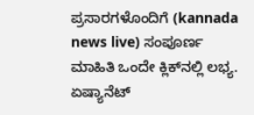ಪ್ರಸಾರಗಳೊಂದಿಗೆ (kannada news live) ಸಂಪೂರ್ಣ ಮಾಹಿತಿ ಒಂದೇ ಕ್ಲಿಕ್‌ನಲ್ಲಿ ಲಭ್ಯ. ಏಷ್ಯಾನೆಟ್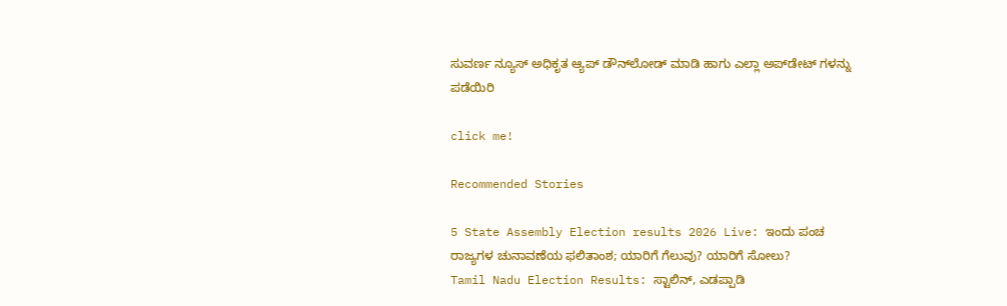ಸುವರ್ಣ ನ್ಯೂಸ್ ಅಧಿಕೃತ ಆ್ಯಪ್ ಡೌನ್‌ಲೋಡ್ ಮಾಡಿ ಹಾಗು ಎಲ್ಲಾ ಅಪ್‌ಡೇಟ್ ಗಳನ್ನು ಪಡೆಯಿರಿ

click me!

Recommended Stories

5 State Assembly Election results 2026 Live: ಇಂದು ಪಂಚ ರಾಜ್ಯಗಳ ಚುನಾವಣೆಯ ಫಲಿತಾಂಶ; ಯಾರಿಗೆ ಗೆಲುವು? ಯಾರಿಗೆ ಸೋಲು?
Tamil Nadu Election Results: ಸ್ಟಾಲಿನ್, ಎಡಪ್ಪಾಡಿ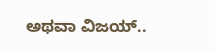ಅಥವಾ ವಿಜಯ್..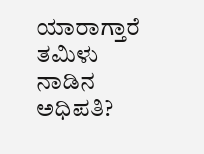ಯಾರಾಗ್ತಾರೆ ತಮಿಳು ನಾಡಿನ ಅಧಿಪತಿ?